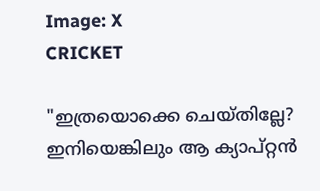Image: X
CRICKET

"ഇത്രയൊക്കെ ചെയ്തില്ലേ? ഇനിയെങ്കിലും ആ ക്യാപ്റ്റന്‍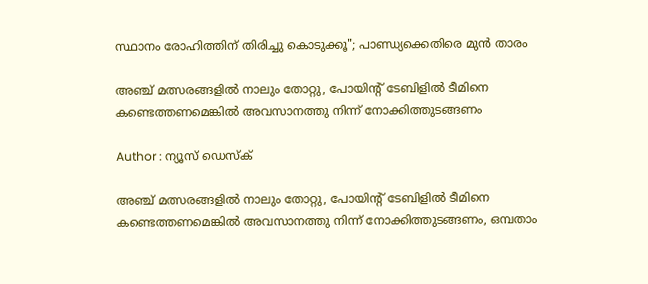സ്ഥാനം രോഹിത്തിന് തിരിച്ചു കൊടുക്കൂ"; പാണ്ഡ്യക്കെതിരെ മുന്‍ താരം

അഞ്ച് മത്സരങ്ങളില്‍ നാലും തോറ്റു, പോയിന്റ് ടേബിളില്‍ ടീമിനെ കണ്ടെത്തണമെങ്കില്‍ അവസാനത്തു നിന്ന് നോക്കിത്തുടങ്ങണം

Author : ന്യൂസ് ഡെസ്ക്

അഞ്ച് മത്സരങ്ങളില്‍ നാലും തോറ്റു, പോയിന്റ് ടേബിളില്‍ ടീമിനെ കണ്ടെത്തണമെങ്കില്‍ അവസാനത്തു നിന്ന് നോക്കിത്തുടങ്ങണം, ഒമ്പതാം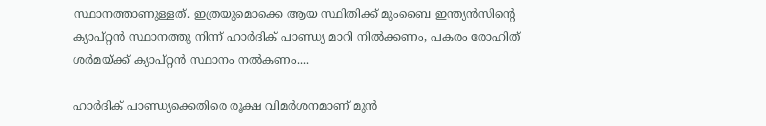സ്ഥാനത്താണുള്ളത്. ഇത്രയുമൊക്കെ ആയ സ്ഥിതിക്ക് മുംബൈ ഇന്ത്യന്‍സിന്റെ ക്യാപ്റ്റന്‍ സ്ഥാനത്തു നിന്ന് ഹാര്‍ദിക് പാണ്ഡ്യ മാറി നില്‍ക്കണം, പകരം രോഹിത് ശര്‍മയ്ക്ക് ക്യാപ്റ്റന്‍ സ്ഥാനം നല്‍കണം....

ഹാര്‍ദിക് പാണ്ഡ്യക്കെതിരെ രൂക്ഷ വിമര്‍ശനമാണ് മുന്‍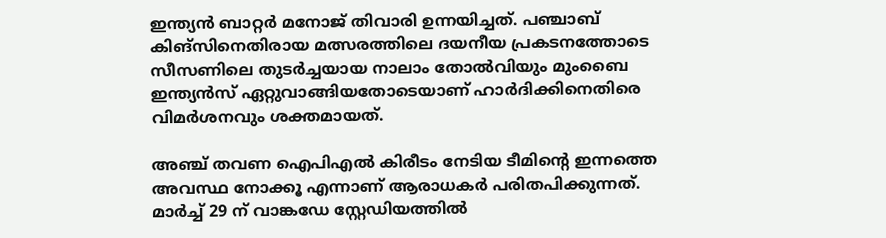ഇന്ത്യന്‍ ബാറ്റര്‍ മനോജ് തിവാരി ഉന്നയിച്ചത്. പഞ്ചാബ് കിങ്‌സിനെതിരായ മത്സരത്തിലെ ദയനീയ പ്രകടനത്തോടെ സീസണിലെ തുടര്‍ച്ചയായ നാലാം തോല്‍വിയും മുംബൈ ഇന്ത്യന്‍സ് ഏറ്റുവാങ്ങിയതോടെയാണ് ഹാര്‍ദിക്കിനെതിരെ വിമര്‍ശനവും ശക്തമായത്.

അഞ്ച് തവണ ഐപിഎല്‍ കിരീടം നേടിയ ടീമിന്റെ ഇന്നത്തെ അവസ്ഥ നോക്കൂ എന്നാണ് ആരാധകര്‍ പരിതപിക്കുന്നത്. മാര്‍ച്ച് 29 ന് വാങ്കഡേ സ്റ്റേഡിയത്തില്‍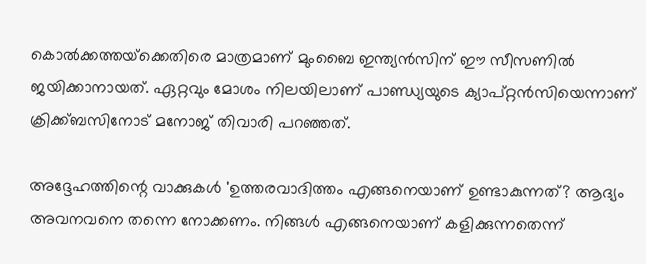കൊല്‍ക്കത്തയ്‌ക്കെതിരെ മാത്രമാണ് മുംബൈ ഇന്ത്യന്‍സിന് ഈ സീസണില്‍ ജയിക്കാനായത്. ഏറ്റവും മോശം നിലയിലാണ് പാണ്ഡ്യയുടെ ക്യാപ്റ്റന്‍സിയെന്നാണ് ക്രിക്ക്ബസിനോട് മനോജ് തിവാരി പറഞ്ഞത്.

അദ്ദേഹത്തിന്റെ വാക്കുകള്‍ 'ഉത്തരവാദിത്തം എങ്ങനെയാണ് ഉണ്ടാകുന്നത്? ആദ്യം അവനവനെ തന്നെ നോക്കണം. നിങ്ങള്‍ എങ്ങനെയാണ് കളിക്കുന്നതെന്ന്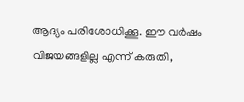ആദ്യം പരിശോധിക്കൂ. ഈ വര്‍ഷം വിജയങ്ങളില്ല എന്ന് കരുതി,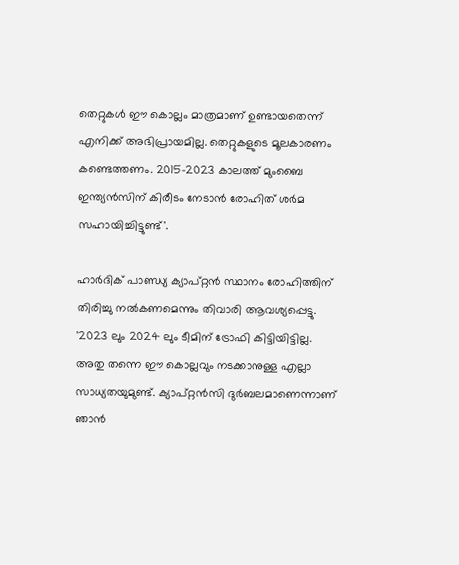തെറ്റുകള്‍ ഈ കൊല്ലം മാത്രമാണ് ഉണ്ടായതെന്ന് എനിക്ക് അഭിപ്രായമില്ല. തെറ്റുകളുടെ മൂലകാരണം കണ്ടെത്തണം. 2015-2023 കാലത്ത് മുംബൈ ഇന്ത്യന്‍സിന് കിരീടം നേടാന്‍ രോഹിത് ശര്‍മ സഹായിച്ചിട്ടുണ്ട്'.

ഹാര്‍ദിക് പാണ്ഡ്യ ക്യാപ്റ്റന്‍ സ്ഥാനം രോഹിത്തിന് തിരിച്ചു നല്‍കണമെന്നും തിവാരി ആവശ്യപ്പെട്ടു. '2023 ലും 2024 ലും ടീമിന് ട്രോഫി കിട്ടിയിട്ടില്ല. അതു തന്നെ ഈ കൊല്ലവും നടക്കാനുള്ള എല്ലാ സാധ്യതയുമുണ്ട്. ക്യാപ്റ്റന്‍സി ദുര്‍ബലമാണെന്നാണ് ഞാന്‍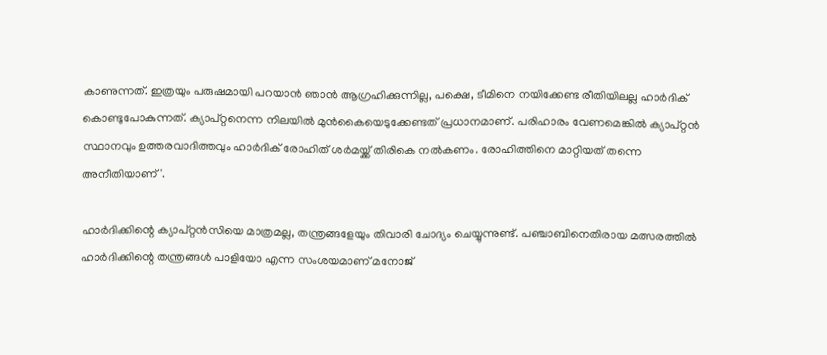കാണുന്നത്. ഇത്രയും പരുഷമായി പറയാന്‍ ഞാന്‍ ആഗ്രഹിക്കുന്നില്ല, പക്ഷെ, ടീമിനെ നയിക്കേണ്ട രീതിയിലല്ല ഹാര്‍ദിക് കൊണ്ടുപോകുന്നത്. ക്യാപ്റ്റനെന്ന നിലയില്‍ മുന്‍കൈയെടുക്കേണ്ടത് പ്രധാനമാണ്. പരിഹാരം വേണമെങ്കില്‍ ക്യാപ്റ്റന്‍ സ്ഥാനവും ഉത്തരവാദിത്തവും ഹാര്‍ദിക് രോഹിത് ശര്‍മയ്ക്ക് തിരികെ നല്‍കണം. രോഹിത്തിനെ മാറ്റിയത് തന്നെ അനീതിയാണ്'.

ഹാര്‍ദിക്കിന്റെ ക്യാപ്റ്റന്‍സിയെ മാത്രമല്ല, തന്ത്രങ്ങളേയും തിവാരി ചോദ്യം ചെയ്യുന്നുണ്ട്. പഞ്ചാബിനെതിരായ മത്സരത്തില്‍ ഹാര്‍ദിക്കിന്റെ തന്ത്രങ്ങള്‍ പാളിയോ എന്ന സംശയമാണ് മനോജ്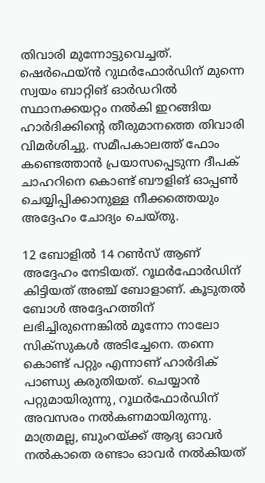തിവാരി മുന്നോട്ടുവെച്ചത്. ഷെര്‍ഫെയ്ന്‍ റുഥര്‍ഫോര്‍ഡിന് മുന്നെ സ്വയം ബാറ്റിങ് ഓര്‍ഡറില്‍ സ്ഥാനക്കയറ്റം നല്‍കി ഇറങ്ങിയ ഹാര്‍ദിക്കിന്റെ തീരുമാനത്തെ തിവാരി വിമര്‍ശിച്ചു. സമീപകാലത്ത് ഫോം കണ്ടെത്താന്‍ പ്രയാസപ്പെടുന്ന ദീപക് ചാഹറിനെ കൊണ്ട് ബൗളിങ് ഓപ്പണ്‍ ചെയ്യിപ്പിക്കാനുള്ള നീക്കത്തെയും അദ്ദേഹം ചോദ്യം ചെയ്തു.

12 ബോളില്‍ 14 റണ്‍സ് ആണ് അദ്ദേഹം നേടിയത്. റൂഥര്‍ഫോര്‍ഡിന് കിട്ടിയത് അഞ്ച് ബോളാണ്. കൂടുതല്‍ ബോള്‍ അദ്ദേഹത്തിന് ലഭിച്ചിരുന്നെങ്കില്‍ മൂന്നോ നാലോ സിക്‌സുകള്‍ അടിച്ചേനെ. തന്നെ കൊണ്ട് പറ്റും എന്നാണ് ഹാര്‍ദിക് പാണ്ഡ്യ കരുതിയത്. ചെയ്യാന്‍ പറ്റുമായിരുന്നു, റൂഥര്‍ഫോര്‍ഡിന് അവസരം നല്‍കണമായിരുന്നു. മാത്രമല്ല, ബുംറയ്ക്ക് ആദ്യ ഓവര്‍ നല്‍കാതെ രണ്ടാം ഓവര്‍ നല്‍കിയത്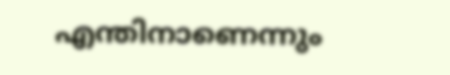എന്തിനാണെന്നും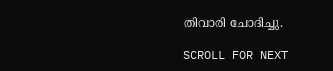തിവാരി ചോദിച്ചു.

SCROLL FOR NEXT